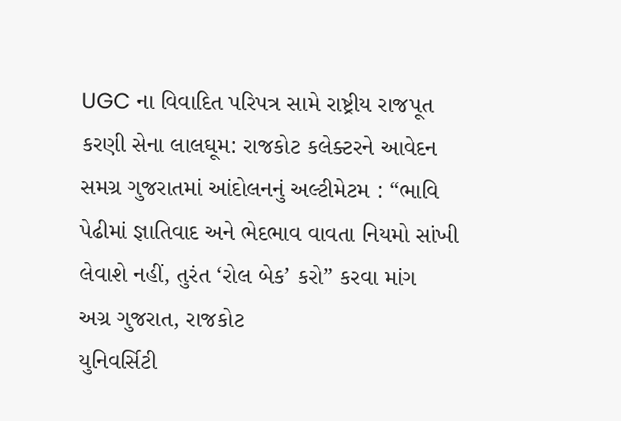UGC ના વિવાદિત પરિપત્ર સામે રાષ્ટ્રીય રાજપૂત કરણી સેના લાલઘૂમ: રાજકોટ કલેક્ટરને આવેદન
સમગ્ર ગુજરાતમાં આંદોલનનું અલ્ટીમેટમ : “ભાવિ પેઢીમાં જ્ઞાતિવાદ અને ભેદભાવ વાવતા નિયમો સાંખી લેવાશે નહીં, તુરંત ‘રોલ બેક’ કરો” કરવા માંગ
અગ્ર ગુજરાત, રાજકોટ
યુનિવર્સિટી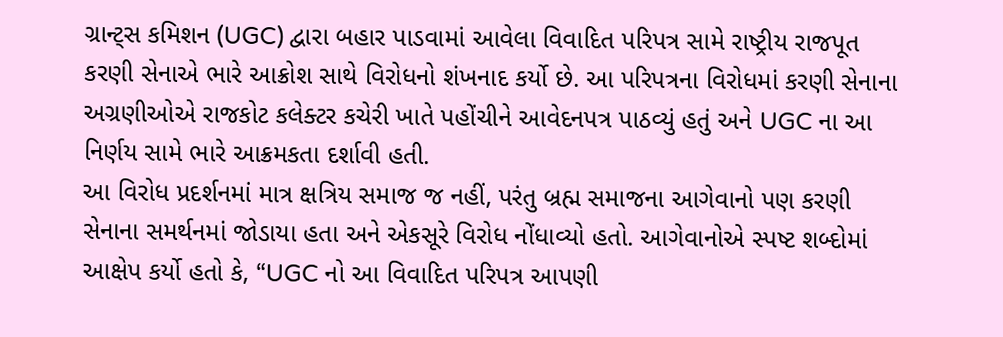ગ્રાન્ટ્સ કમિશન (UGC) દ્વારા બહાર પાડવામાં આવેલા વિવાદિત પરિપત્ર સામે રાષ્ટ્રીય રાજપૂત કરણી સેનાએ ભારે આક્રોશ સાથે વિરોધનો શંખનાદ કર્યો છે. આ પરિપત્રના વિરોધમાં કરણી સેનાના અગ્રણીઓએ રાજકોટ કલેક્ટર કચેરી ખાતે પહોંચીને આવેદનપત્ર પાઠવ્યું હતું અને UGC ના આ નિર્ણય સામે ભારે આક્રમકતા દર્શાવી હતી.
આ વિરોધ પ્રદર્શનમાં માત્ર ક્ષત્રિય સમાજ જ નહીં, પરંતુ બ્રહ્મ સમાજના આગેવાનો પણ કરણી સેનાના સમર્થનમાં જોડાયા હતા અને એકસૂરે વિરોધ નોંધાવ્યો હતો. આગેવાનોએ સ્પષ્ટ શબ્દોમાં આક્ષેપ કર્યો હતો કે, “UGC નો આ વિવાદિત પરિપત્ર આપણી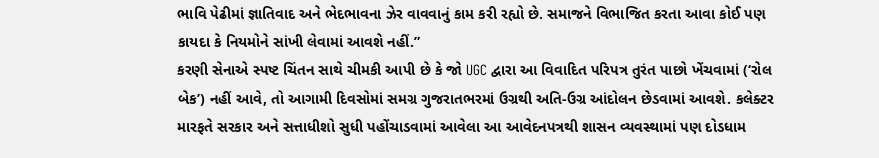ભાવિ પેઢીમાં જ્ઞાતિવાદ અને ભેદભાવના ઝેર વાવવાનું કામ કરી રહ્યો છે. સમાજને વિભાજિત કરતા આવા કોઈ પણ કાયદા કે નિયમોને સાંખી લેવામાં આવશે નહીં.”
કરણી સેનાએ સ્પષ્ટ ચિંતન સાથે ચીમકી આપી છે કે જો UGC દ્વારા આ વિવાદિત પરિપત્ર તુરંત પાછો ખેંચવામાં (‘રોલ બેક’) નહીં આવે, તો આગામી દિવસોમાં સમગ્ર ગુજરાતભરમાં ઉગ્રથી અતિ-ઉગ્ર આંદોલન છેડવામાં આવશે. કલેક્ટર મારફતે સરકાર અને સત્તાધીશો સુધી પહોંચાડવામાં આવેલા આ આવેદનપત્રથી શાસન વ્યવસ્થામાં પણ દોડધામ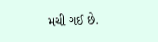મચી ગઈ છે.